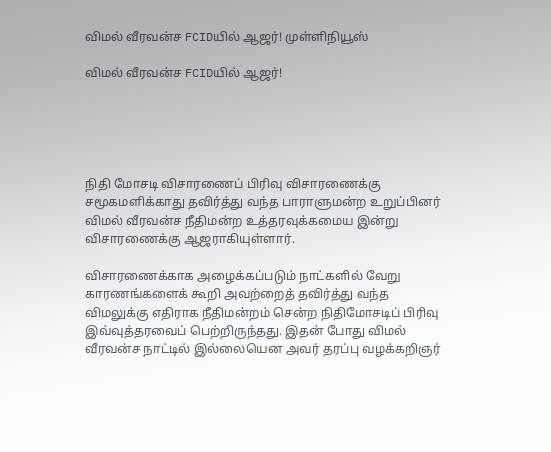விமல் வீரவன்ச FCIDயில் ஆஜர்! முள்ளிநியூஸ்

விமல் வீரவன்ச FCIDயில் ஆஜர்!





நிதி மோசடி விசாரணைப் பிரிவு விசாரணைக்கு சமூகமளிக்காது தவிர்த்து வந்த பாராளுமன்ற உறுப்பினர் விமல் வீரவன்ச நீதிமன்ற உத்தரவுக்கமைய இன்று விசாரணைக்கு ஆஜராகியுள்ளார்.

விசாரணைக்காக அழைக்கப்படும் நாட்களில் வேறு காரணங்களைக் கூறி அவற்றைத் தவிர்த்து வந்த விமலுக்கு எதிராக நீதிமன்றம் சென்ற நிதிமோசடிப் பிரிவு இவ்வுத்தரவைப் பெற்றிருந்தது. இதன் போது விமல் வீரவன்ச நாட்டில் இல்லையென அவர் தரப்பு வழக்கறிஞர்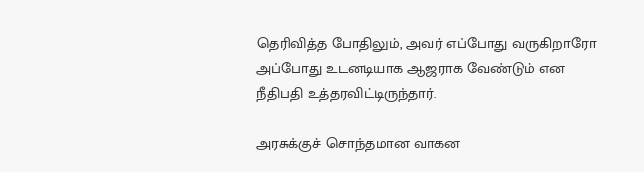தெரிவித்த போதிலும், அவர் எப்போது வருகிறாரோ அப்போது உடனடியாக ஆஜராக வேண்டும் என நீதிபதி உத்தரவிட்டிருந்தார்.

அரசுக்குச் சொந்தமான வாகன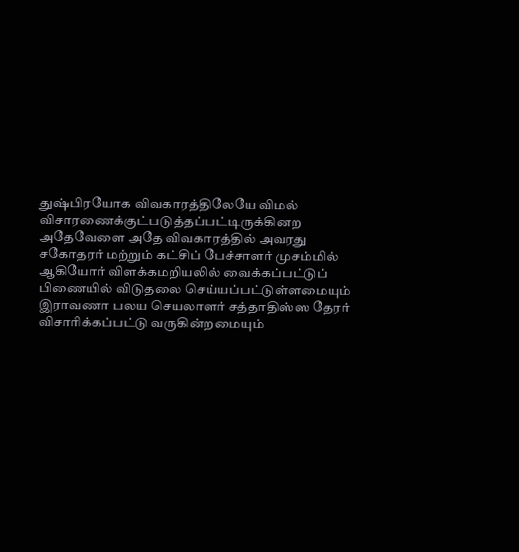துஷ்பிரயோக விவகாரத்திலேயே விமல் விசாரணைக்குட்படுத்தப்பட்டிருக்கினற அதேவேளை அதே விவகாரத்தில் அவரது சகோதரர் மற்றும் கட்சிப் பேச்சாளர் முசம்மில் ஆகியோர் விளக்கமறியலில் வைக்கப்பட்டுப் பிணையில் விடுதலை செய்யப்பட்டுள்ளமையும் இராவணா பலய செயலாளர் சத்தாதிஸ்ஸ தேரர் விசாரிக்கப்பட்டு வருகின்றமையும்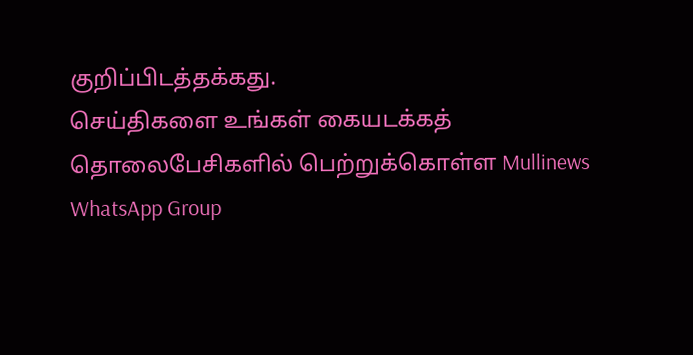குறிப்பிடத்தக்கது.
செய்திகளை உங்கள் கையடக்கத் தொலைபேசிகளில் பெற்றுக்கொள்ள Mullinews WhatsApp Group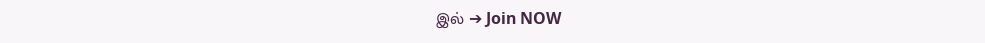இல் ➔ Join NOW